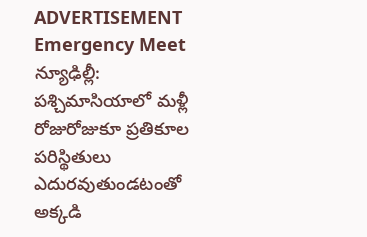ADVERTISEMENT
Emergency Meet
న్యూఢిల్లీ: పశ్చిమాసియాలో మళ్లీ రోజురోజుకూ ప్రతికూల పరిస్థితులు ఎదురవుతుండటంతో అక్కడి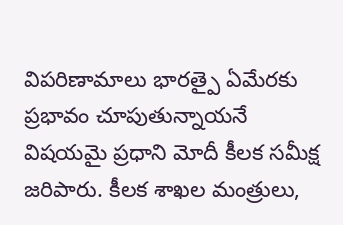విపరిణామాలు భారత్పై ఏమేరకు ప్రభావం చూపుతున్నాయనే విషయమై ప్రధాని మోదీ కీలక సమీక్ష జరిపారు. కీలక శాఖల మంత్రులు,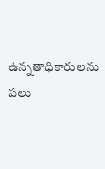ఉన్నతాధికారులను పలు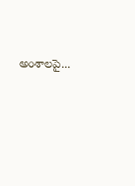అంశాలపై...